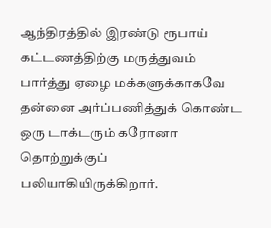ஆந்திரத்தில் இரண்டு ரூபாய் கட்டணத்திற்கு மருத்துவம் பார்த்து ஏழை மக்களுக்காகவே தன்னை அர்ப்பணித்துக் கொண்ட ஒரு டாக்டரும் கரோனா தொற்றுக்குப் பலியாகியிருக்கிறார்.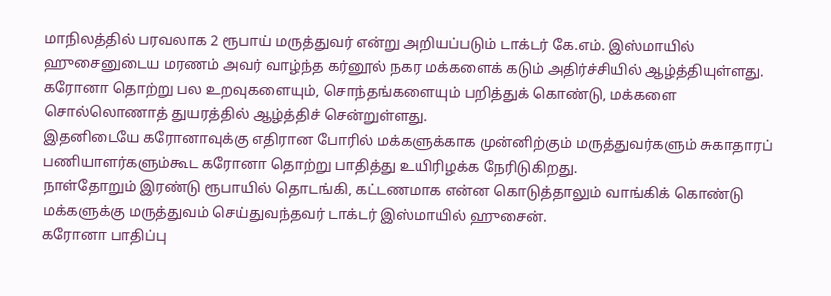மாநிலத்தில் பரவலாக 2 ரூபாய் மருத்துவர் என்று அறியப்படும் டாக்டர் கே.எம். இஸ்மாயில் ஹுசைனுடைய மரணம் அவர் வாழ்ந்த கர்னூல் நகர மக்களைக் கடும் அதிர்ச்சியில் ஆழ்த்தியுள்ளது.
கரோனா தொற்று பல உறவுகளையும், சொந்தங்களையும் பறித்துக் கொண்டு, மக்களை சொல்லொணாத் துயரத்தில் ஆழ்த்திச் சென்றுள்ளது.
இதனிடையே கரோனாவுக்கு எதிரான போரில் மக்களுக்காக முன்னிற்கும் மருத்துவர்களும் சுகாதாரப் பணியாளர்களும்கூட கரோனா தொற்று பாதித்து உயிரிழக்க நேரிடுகிறது.
நாள்தோறும் இரண்டு ரூபாயில் தொடங்கி, கட்டணமாக என்ன கொடுத்தாலும் வாங்கிக் கொண்டு மக்களுக்கு மருத்துவம் செய்துவந்தவர் டாக்டர் இஸ்மாயில் ஹுசைன்.
கரோனா பாதிப்பு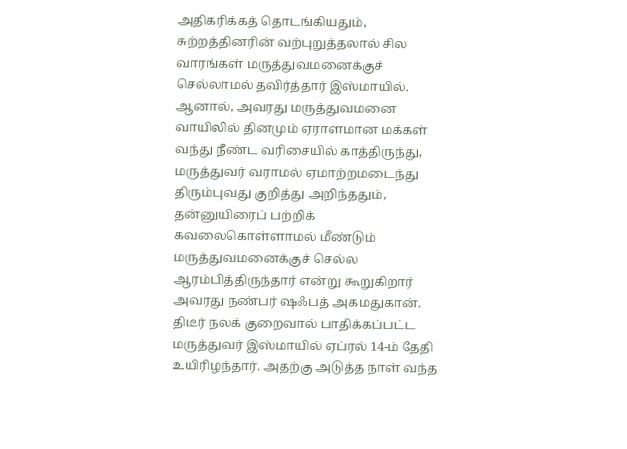அதிகரிக்கத் தொடங்கியதும், சுற்றத்தினரின் வற்புறுத்தலால் சில வாரங்கள் மருத்துவமனைக்குச் செல்லாமல் தவிர்த்தார் இஸ்மாயில்.
ஆனால், அவரது மருத்துவமனை வாயிலில் தினமும் ஏராளமான மக்கள் வந்து நீண்ட வரிசையில் காத்திருந்து, மருத்துவர் வராமல் ஏமாற்றமடைந்து திரும்புவது குறித்து அறிந்ததும், தன்னுயிரைப் பற்றிக் கவலைகொள்ளாமல் மீண்டும் மருத்துவமனைக்குச் செல்ல ஆரம்பித்திருந்தார் என்று கூறுகிறார் அவரது நண்பர் ஷஃபத் அகமதுகான்.
திடீர் நலக் குறைவால் பாதிக்கப்பட்ட மருத்துவர் இஸ்மாயில் ஏப்ரல் 14-ம் தேதி உயிரிழந்தார். அதற்கு அடுத்த நாள் வந்த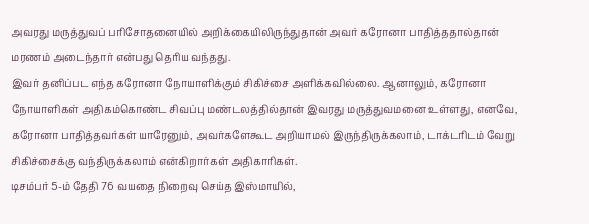அவரது மருத்துவப் பரிசோதனையில் அறிக்கையிலிருந்துதான் அவர் கரோனா பாதித்ததால்தான் மரணம் அடைந்தார் என்பது தெரிய வந்தது.
இவர் தனிப்பட எந்த கரோனா நோயாளிக்கும் சிகிச்சை அளிக்கவில்லை. ஆனாலும், கரோனா நோயாளிகள் அதிகம்கொண்ட சிவப்பு மண்டலத்தில்தான் இவரது மருத்துவமனை உள்ளது, எனவே, கரோனா பாதித்தவர்கள் யாரேனும், அவர்களேகூட அறியாமல் இருந்திருக்கலாம், டாக்டரிடம் வேறு சிகிச்சைக்கு வந்திருக்கலாம் என்கிறார்கள் அதிகாரிகள்.
டிசம்பர் 5-ம் தேதி 76 வயதை நிறைவு செய்த இஸ்மாயில்,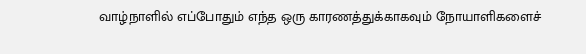வாழ்நாளில் எப்போதும் எந்த ஒரு காரணத்துக்காகவும் நோயாளிகளைச்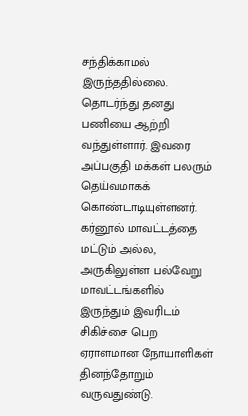சந்திக்காமல் இருந்ததில்லை. தொடர்ந்து தனது பணியை ஆற்றி வந்துள்ளார். இவரை அப்பகுதி மக்கள் பலரும் தெய்வமாகக் கொண்டாடியுள்ளனர். கர்னூல் மாவட்டத்தை மட்டும் அல்ல, அருகிலுள்ள பல்வேறு மாவட்டங்களில் இருந்தும் இவரிடம் சிகிச்சை பெற ஏராளமான நோயாளிகள் தினந்தோறும் வருவதுண்டு.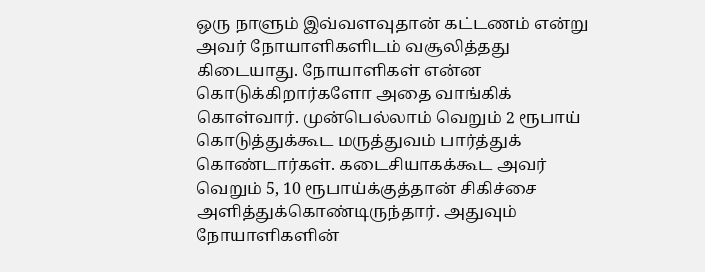ஒரு நாளும் இவ்வளவுதான் கட்டணம் என்று அவர் நோயாளிகளிடம் வசூலித்தது கிடையாது. நோயாளிகள் என்ன கொடுக்கிறார்களோ அதை வாங்கிக் கொள்வார். முன்பெல்லாம் வெறும் 2 ரூபாய் கொடுத்துக்கூட மருத்துவம் பார்த்துக் கொண்டார்கள். கடைசியாகக்கூட அவர் வெறும் 5, 10 ரூபாய்க்குத்தான் சிகிச்சை அளித்துக்கொண்டிருந்தார். அதுவும் நோயாளிகளின்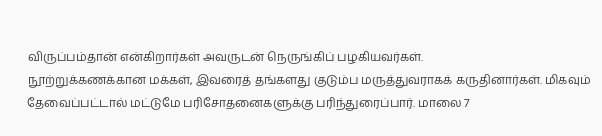விருப்பம்தான் என்கிறார்கள் அவருடன் நெருங்கிப் பழகியவர்கள்.
நூற்றுக்கணக்கான மக்கள், இவரைத் தங்களது குடும்ப மருத்துவராகக் கருதினார்கள். மிகவும் தேவைப்பட்டால் மட்டுமே பரிசோதனைகளுக்கு பரிந்துரைப்பார். மாலை 7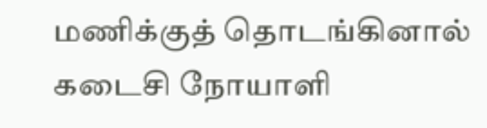மணிக்குத் தொடங்கினால் கடைசி நோயாளி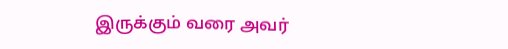இருக்கும் வரை அவர்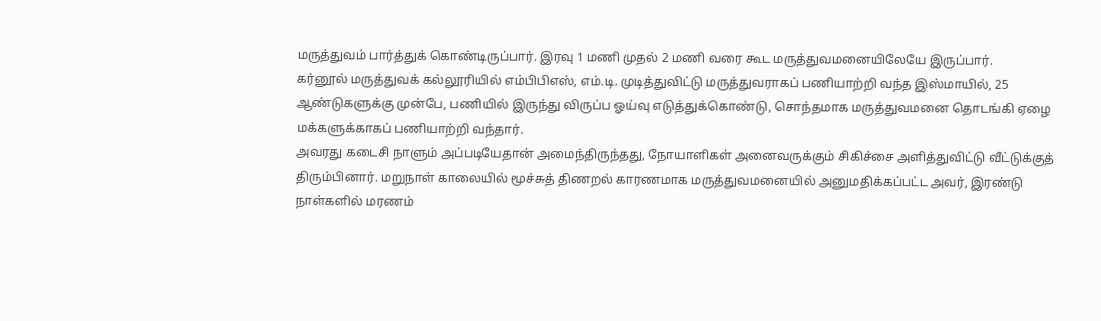மருத்துவம் பார்த்துக் கொண்டிருப்பார். இரவு 1 மணி முதல் 2 மணி வரை கூட மருத்துவமனையிலேயே இருப்பார்.
கர்னூல் மருத்துவக் கல்லூரியில் எம்பிபிஎஸ், எம்.டி. முடித்துவிட்டு மருத்துவராகப் பணியாற்றி வந்த இஸ்மாயில், 25 ஆண்டுகளுக்கு முன்பே, பணியில் இருந்து விருப்ப ஓய்வு எடுத்துக்கொண்டு, சொந்தமாக மருத்துவமனை தொடங்கி ஏழை மக்களுக்காகப் பணியாற்றி வந்தார்.
அவரது கடைசி நாளும் அப்படியேதான் அமைந்திருந்தது, நோயாளிகள் அனைவருக்கும் சிகிச்சை அளித்துவிட்டு வீட்டுக்குத் திரும்பினார். மறுநாள் காலையில் மூச்சுத் திணறல் காரணமாக மருத்துவமனையில் அனுமதிக்கப்பட்ட அவர், இரண்டு நாள்களில் மரணம்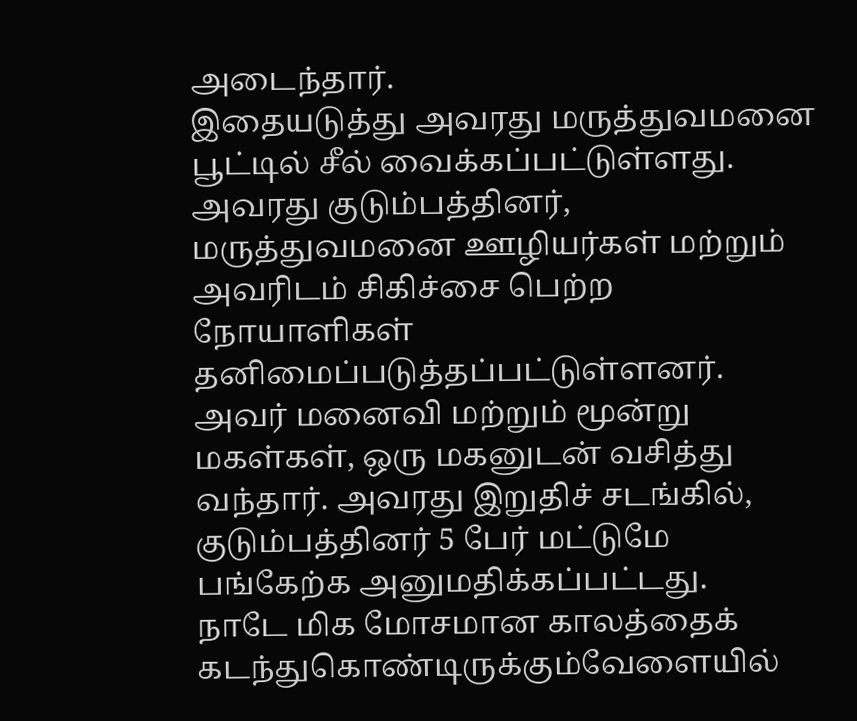அடைந்தார்.
இதையடுத்து அவரது மருத்துவமனை பூட்டில் சீல் வைக்கப்பட்டுள்ளது. அவரது குடும்பத்தினர், மருத்துவமனை ஊழியர்கள் மற்றும் அவரிடம் சிகிச்சை பெற்ற நோயாளிகள் தனிமைப்படுத்தப்பட்டுள்ளனர்.
அவர் மனைவி மற்றும் மூன்று மகள்கள், ஒரு மகனுடன் வசித்து வந்தார். அவரது இறுதிச் சடங்கில், குடும்பத்தினர் 5 பேர் மட்டுமே பங்கேற்க அனுமதிக்கப்பட்டது.
நாடே மிக மோசமான காலத்தைக் கடந்துகொண்டிருக்கும்வேளையில்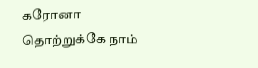கரோனா தொற்றுக்கே நாம்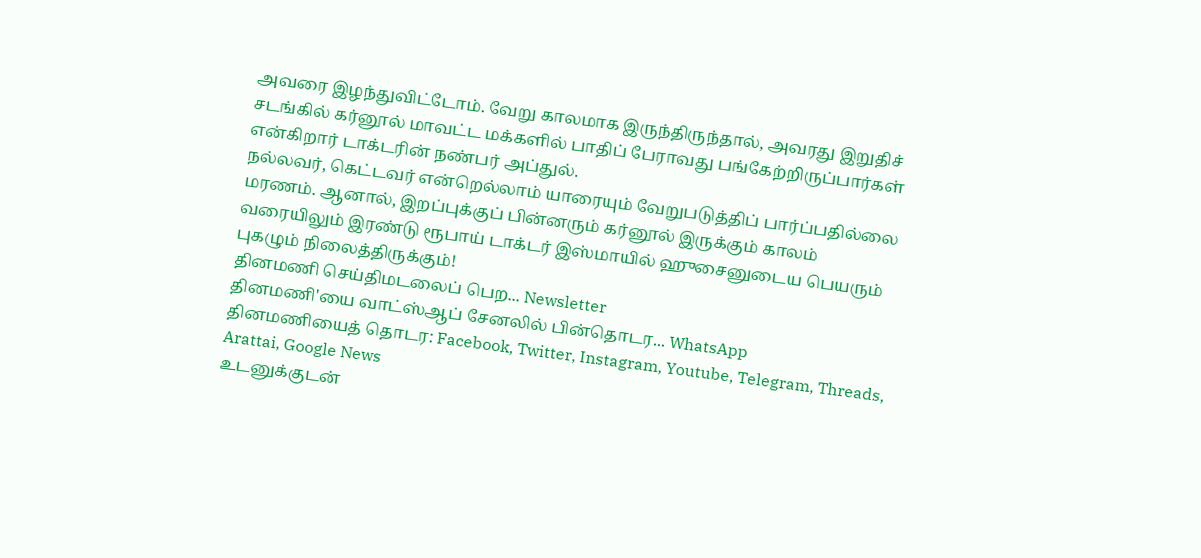அவரை இழந்துவிட்டோம். வேறு காலமாக இருந்திருந்தால், அவரது இறுதிச் சடங்கில் கர்னூல் மாவட்ட மக்களில் பாதிப் பேராவது பங்கேற்றிருப்பார்கள் என்கிறார் டாக்டரின் நண்பர் அப்துல்.
நல்லவர், கெட்டவர் என்றெல்லாம் யாரையும் வேறுபடுத்திப் பார்ப்பதில்லை மரணம். ஆனால், இறப்புக்குப் பின்னரும் கர்னூல் இருக்கும் காலம் வரையிலும் இரண்டு ரூபாய் டாக்டர் இஸ்மாயில் ஹுசைனுடைய பெயரும் புகழும் நிலைத்திருக்கும்!
தினமணி செய்திமடலைப் பெற... Newsletter
தினமணி'யை வாட்ஸ்ஆப் சேனலில் பின்தொடர... WhatsApp
தினமணியைத் தொடர: Facebook, Twitter, Instagram, Youtube, Telegram, Threads, Arattai, Google News
உடனுக்குடன்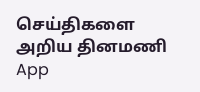செய்திகளை அறிய தினமணி App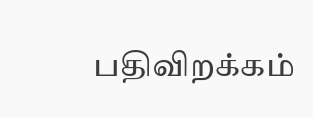பதிவிறக்கம்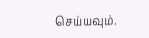செய்யவும்.